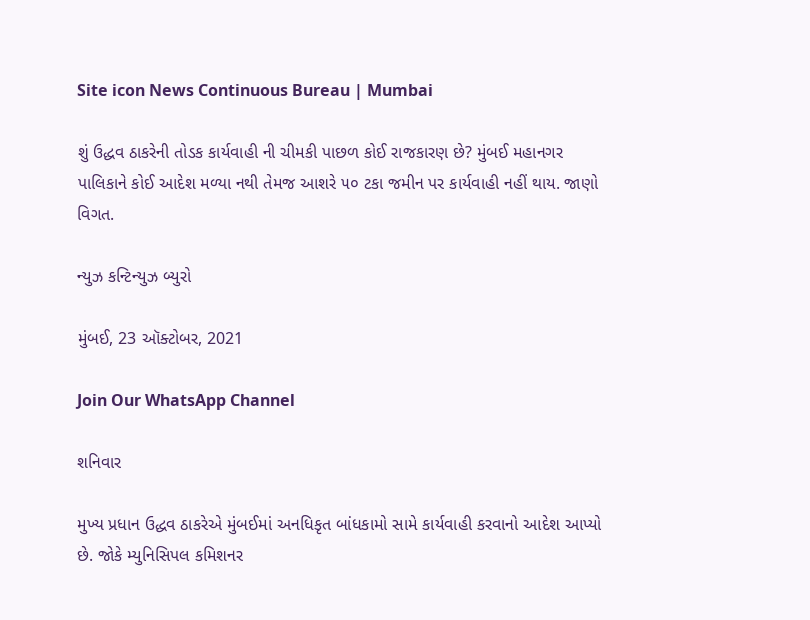Site icon News Continuous Bureau | Mumbai

શું ઉદ્ધવ ઠાકરેની તોડક કાર્યવાહી ની ચીમકી પાછળ કોઈ રાજકારણ છે? મુંબઈ મહાનગર પાલિકાને કોઈ આદેશ મળ્યા નથી તેમજ આશરે ૫૦ ટકા જમીન પર કાર્યવાહી નહીં થાય. જાણો વિગત.

ન્યુઝ કન્ટિન્યુઝ બ્યુરો

મુંબઈ, 23 ઑક્ટોબર, 2021

Join Our WhatsApp Channel

શનિવાર

મુખ્ય પ્રધાન ઉદ્ધવ ઠાકરેએ મુંબઈમાં અનધિકૃત બાંધકામો સામે કાર્યવાહી કરવાનો આદેશ આપ્યો છે. જોકે મ્યુનિસિપલ કમિશનર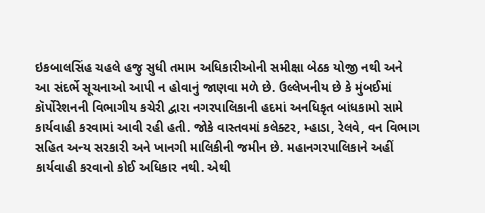ઇકબાલસિંહ ચહલે હજુ સુધી તમામ અધિકારીઓની સમીક્ષા બેઠક યોજી નથી અને આ સંદર્ભે સૂચનાઓ આપી ન હોવાનું જાણવા મળે છે. ઉલ્લેખનીય છે કે મુંબઈમાં કૉર્પોરેશનની વિભાગીય કચેરી દ્વારા નગરપાલિકાની હદમાં અનધિકૃત બાંધકામો સામે કાર્યવાહી કરવામાં આવી રહી હતી. જોકે વાસ્તવમાં કલેક્ટર, મ્હાડા, રેલવે, વન વિભાગ સહિત અન્ય સરકારી અને ખાનગી માલિકીની જમીન છે. મહાનગરપાલિકાને અહીં કાર્યવાહી કરવાનો કોઈ અધિકાર નથી. એથી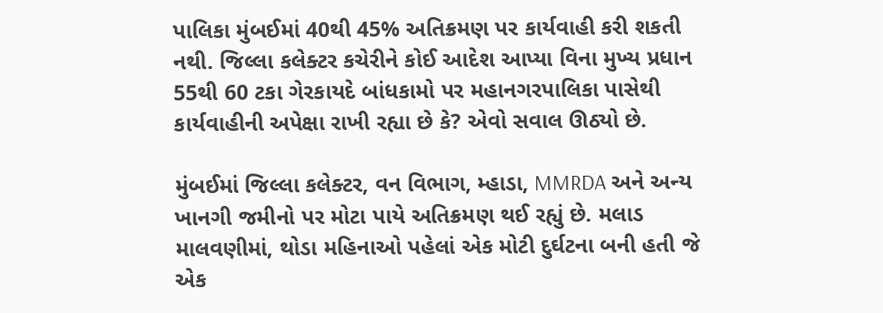પાલિકા મુંબઈમાં 40થી 45% અતિક્રમણ પર કાર્યવાહી કરી શકતી નથી. જિલ્લા કલેક્ટર કચેરીને કોઈ આદેશ આપ્યા વિના મુખ્ય પ્રધાન 55થી 60 ટકા ગેરકાયદે બાંધકામો પર મહાનગરપાલિકા પાસેથી કાર્યવાહીની અપેક્ષા રાખી રહ્યા છે કે? એવો સવાલ ઊઠ્યો છે.

મુંબઈમાં જિલ્લા કલેક્ટર, વન વિભાગ, મ્હાડા, MMRDA અને અન્ય ખાનગી જમીનો પર મોટા પાયે અતિક્રમણ થઈ રહ્યું છે. મલાડ માલવણીમાં, થોડા મહિનાઓ પહેલાં એક મોટી દુર્ઘટના બની હતી જે એક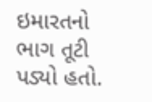ઇમારતનો ભાગ તૂટી પડ્યો હતો.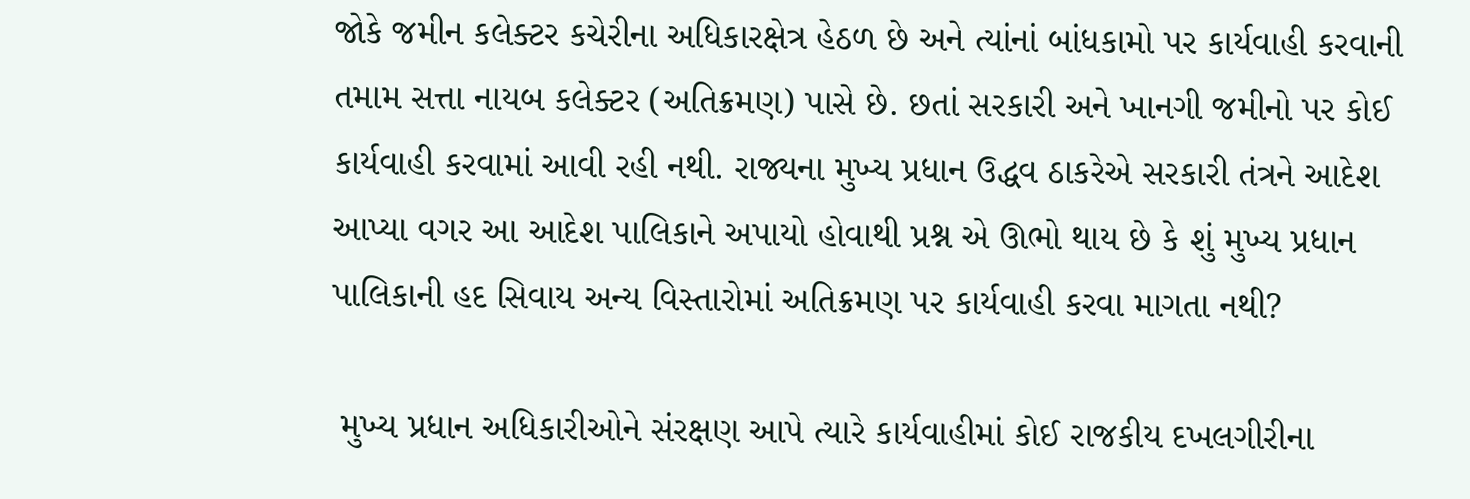જોકે જમીન કલેક્ટર કચેરીના અધિકારક્ષેત્ર હેઠળ છે અને ત્યાંનાં બાંધકામો પર કાર્યવાહી કરવાની તમામ સત્તા નાયબ કલેક્ટર (અતિક્રમણ) પાસે છે. છતાં સરકારી અને ખાનગી જમીનો પર કોઈ કાર્યવાહી કરવામાં આવી રહી નથી. રાજ્યના મુખ્ય પ્રધાન ઉદ્ધવ ઠાકરેએ સરકારી તંત્રને આદેશ આપ્યા વગર આ આદેશ પાલિકાને અપાયો હોવાથી પ્રશ્ન એ ઊભો થાય છે કે શું મુખ્ય પ્રધાન પાલિકાની હદ સિવાય અન્ય વિસ્તારોમાં અતિક્રમણ પર કાર્યવાહી કરવા માગતા નથી?

 મુખ્ય પ્રધાન અધિકારીઓને સંરક્ષણ આપે ત્યારે કાર્યવાહીમાં કોઈ રાજકીય દખલગીરીના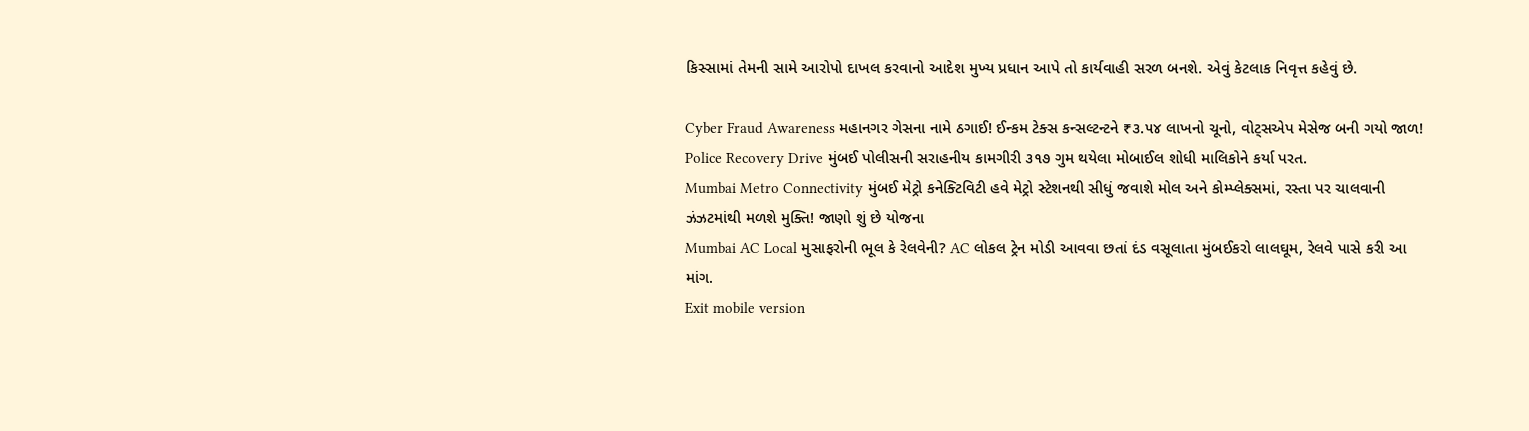કિસ્સામાં તેમની સામે આરોપો દાખલ કરવાનો આદેશ મુખ્ય પ્રધાન આપે તો કાર્યવાહી સરળ બનશે. એવું કેટલાક નિવૃત્ત કહેવું છે.

Cyber Fraud Awareness મહાનગર ગેસના નામે ઠગાઈ! ઈન્કમ ટેક્સ કન્સલ્ટન્ટને ₹૩.૫૪ લાખનો ચૂનો, વોટ્સએપ મેસેજ બની ગયો જાળ!
Police Recovery Drive મુંબઈ પોલીસની સરાહનીય કામગીરી ૩૧૭ ગુમ થયેલા મોબાઈલ શોધી માલિકોને કર્યા પરત.
Mumbai Metro Connectivity મુંબઈ મેટ્રો કનેક્ટિવિટી હવે મેટ્રો સ્ટેશનથી સીધું જવાશે મોલ અને કોમ્પ્લેક્સમાં, રસ્તા પર ચાલવાની ઝંઝટમાંથી મળશે મુક્તિ! જાણો શું છે યોજના
Mumbai AC Local મુસાફરોની ભૂલ કે રેલવેની? AC લોકલ ટ્રેન મોડી આવવા છતાં દંડ વસૂલાતા મુંબઈકરો લાલઘૂમ, રેલવે પાસે કરી આ માંગ.
Exit mobile version